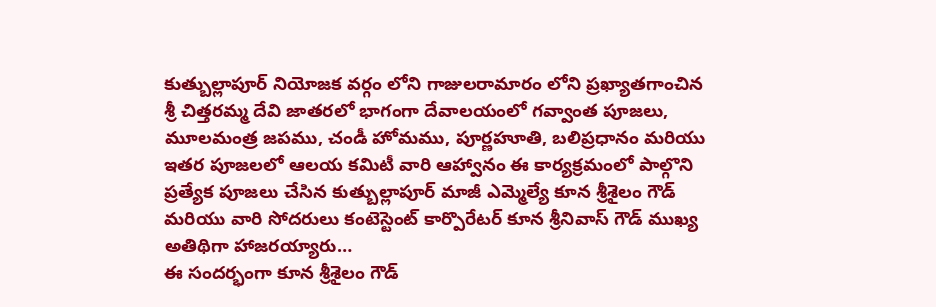కుత్బుల్లాపూర్ నియోజక వర్గం లోని గాజులరామారం లోని ప్రఖ్యాతగాంచిన శ్రీ చిత్తరమ్మ దేవి జాతరలో భాగంగా దేవాలయంలో గవ్వాంత పూజలు, మూలమంత్ర జపము, చండీ హోమము, పూర్ణహూతి, బలిప్రధానం మరియు ఇతర పూజలలో ఆలయ కమిటీ వారి ఆహ్వానం ఈ కార్యక్రమంలో పాల్గొని ప్రత్యేక పూజలు చేసిన కుత్బుల్లాపూర్ మాజీ ఎమ్మెల్యే కూన శ్రీశైలం గౌడ్ మరియు వారి సోదరులు కంటెస్టెంట్ కార్పొరేటర్ కూన శ్రీనివాస్ గౌడ్ ముఖ్య అతిథిగా హాజరయ్యారు…
ఈ సందర్భంగా కూన శ్రీశైలం గౌడ్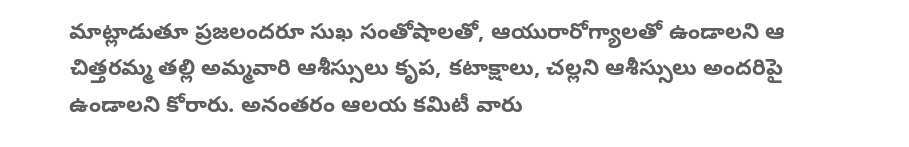మాట్లాడుతూ ప్రజలందరూ సుఖ సంతోషాలతో, ఆయురారోగ్యాలతో ఉండాలని ఆ చిత్తరమ్మ తల్లి అమ్మవారి ఆశీస్సులు కృప, కటాక్షాలు, చల్లని ఆశీస్సులు అందరిపై ఉండాలని కోరారు. అనంతరం ఆలయ కమిటీ వారు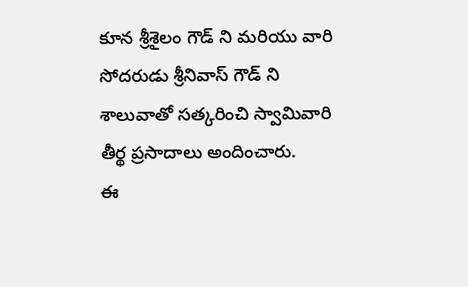కూన శ్రీశైలం గౌడ్ ని మరియు వారి సోదరుడు శ్రీనివాస్ గౌడ్ ని శాలువాతో సత్కరించి స్వామివారి తీర్థ ప్రసాదాలు అందించారు.
ఈ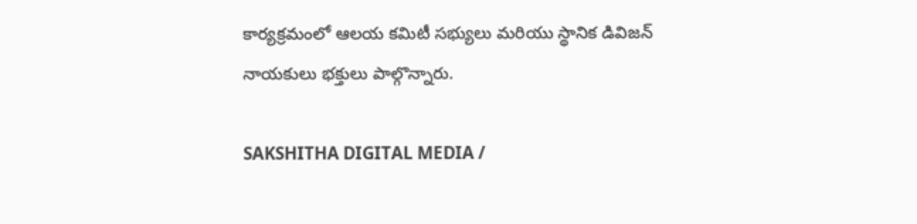కార్యక్రమంలో ఆలయ కమిటీ సభ్యులు మరియు స్థానిక డివిజన్ నాయకులు భక్తులు పాల్గొన్నారు.

SAKSHITHA DIGITAL MEDIA /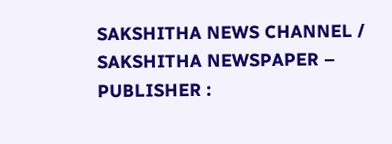SAKSHITHA NEWS CHANNEL / SAKSHITHA NEWSPAPER – PUBLISHER :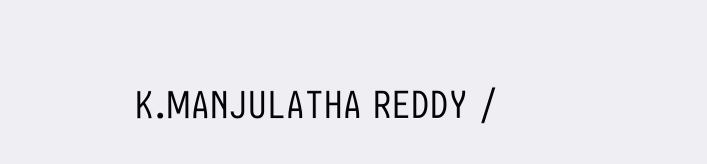K.MANJULATHA REDDY /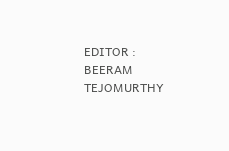EDITOR : BEERAM TEJOMURTHY